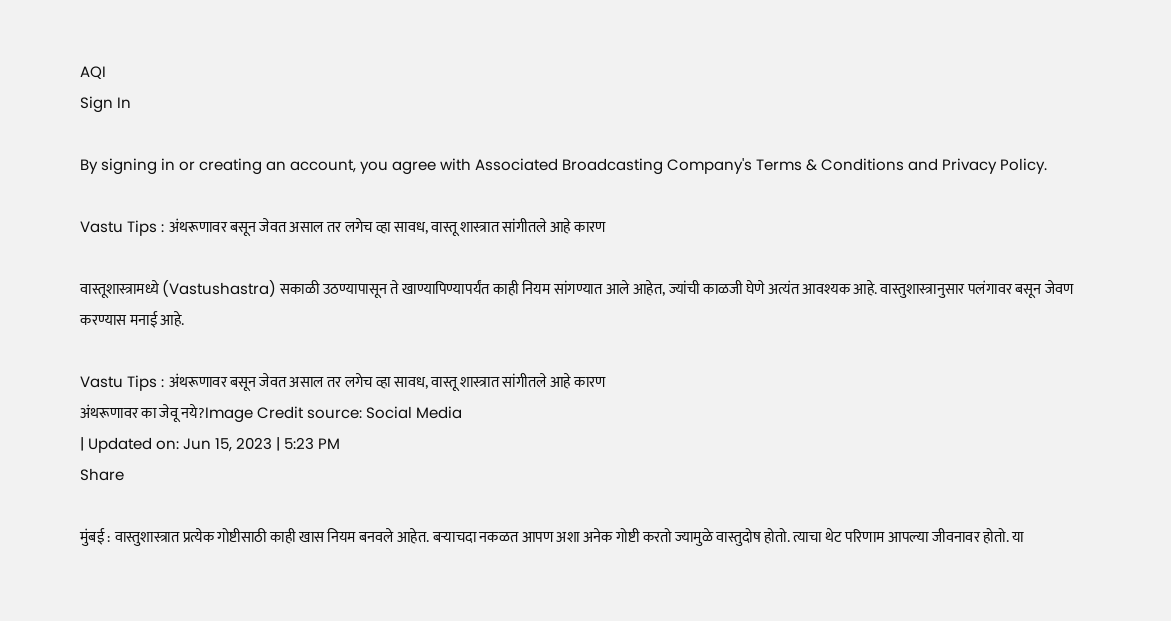AQI
Sign In

By signing in or creating an account, you agree with Associated Broadcasting Company's Terms & Conditions and Privacy Policy.

Vastu Tips : अंथरूणावर बसून जेवत असाल तर लगेच व्हा सावध, वास्तू शास्त्रात सांगीतले आहे कारण

वास्तूशास्त्रामध्ये (Vastushastra) सकाळी उठण्यापासून ते खाण्यापिण्यापर्यंत काही नियम सांगण्यात आले आहेत, ज्यांची काळजी घेणे अत्यंत आवश्यक आहे. वास्तुशास्त्रानुसार पलंगावर बसून जेवण करण्यास मनाई आहे.

Vastu Tips : अंथरूणावर बसून जेवत असाल तर लगेच व्हा सावध, वास्तू शास्त्रात सांगीतले आहे कारण
अंथरूणावर का जेवू नये?Image Credit source: Social Media
| Updated on: Jun 15, 2023 | 5:23 PM
Share

मुंबई : वास्तुशास्त्रात प्रत्येक गोष्टीसाठी काही खास नियम बनवले आहेत. बऱ्याचदा नकळत आपण अशा अनेक गोष्टी करतो ज्यामुळे वास्तुदोष होतो. त्याचा थेट परिणाम आपल्या जीवनावर होतो. या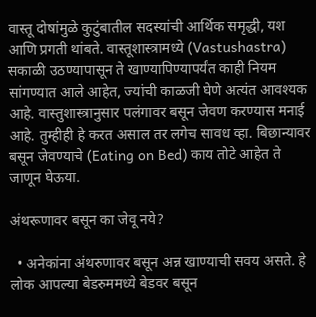वास्तू दोषांमुळे कुटुंबातील सदस्यांची आर्थिक समृद्धी, यश आणि प्रगती थांबते. वास्तूशास्त्रामध्ये (Vastushastra) सकाळी उठण्यापासून ते खाण्यापिण्यापर्यंत काही नियम सांगण्यात आले आहेत, ज्यांची काळजी घेणे अत्यंत आवश्यक आहे. वास्तुशास्त्रानुसार पलंगावर बसून जेवण करण्यास मनाई आहे. तुम्हीही हे करत असाल तर लगेच सावध व्हा. बिछान्यावर बसून जेवण्याचे (Eating on Bed) काय तोटे आहेत ते जाणून घेऊया.

अंथरूणावर बसून का जेवू नये?

  • अनेकांना अंथरुणावर बसून अन्न खाण्याची सवय असते. हे लोक आपल्या बेडरुममध्ये बेडवर बसून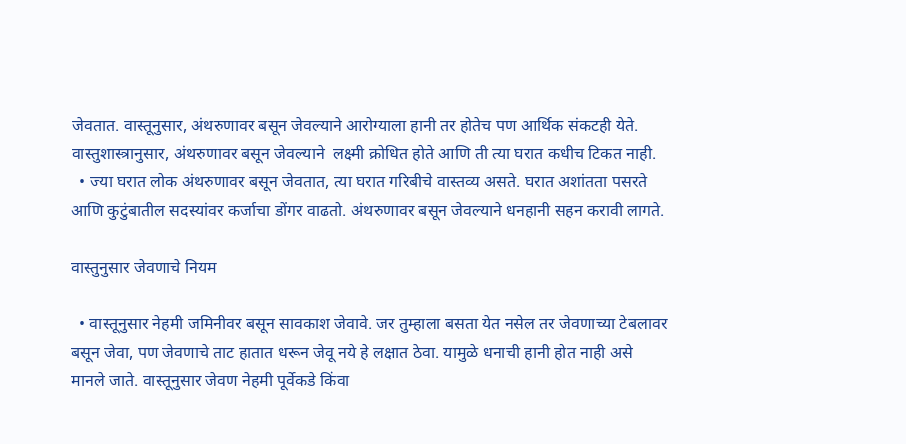जेवतात. वास्तूनुसार, अंथरुणावर बसून जेवल्याने आरोग्याला हानी तर होतेच पण आर्थिक संकटही येते. वास्तुशास्त्रानुसार, अंथरुणावर बसून जेवल्याने  लक्ष्मी क्रोधित होते आणि ती त्या घरात कधीच टिकत नाही.
  • ज्या घरात लोक अंथरुणावर बसून जेवतात, त्या घरात गरिबीचे वास्तव्य असते. घरात अशांतता पसरते आणि कुटुंबातील सदस्यांवर कर्जाचा डोंगर वाढतो. अंथरुणावर बसून जेवल्याने धनहानी सहन करावी लागते.

वास्तुनुसार जेवणाचे नियम

  • वास्तूनुसार नेहमी जमिनीवर बसून सावकाश जेवावे. जर तुम्हाला बसता येत नसेल तर जेवणाच्या टेबलावर बसून जेवा, पण जेवणाचे ताट हातात धरून जेवू नये हे लक्षात ठेवा. यामुळे धनाची हानी होत नाही असे मानले जाते. वास्तूनुसार जेवण नेहमी पूर्वेकडे किंवा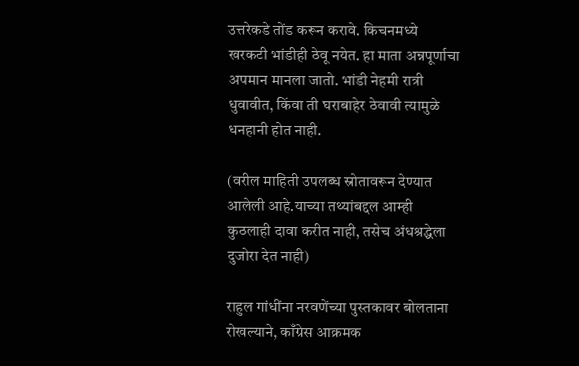उत्तरेकडे तोंड करून करावे. किचनमध्ये खरकटी भांडीही ठेवू नयेत. हा माता अन्नपूर्णाचा अपमान मानला जातो. भांडी नेहमी रात्री धुवावीत, किंवा ती घराबाहेर ठेवावी त्यामुळे धनहानी होत नाही.

(वरील माहिती उपलब्ध स्रोतावरून देण्यात आलेली आहे.याच्या तथ्यांबद्दल आम्ही कुठलाही दावा करीत नाही, तसेच अंधश्रद्धेला दुजोरा देत नाही)

राहुल गांधींना नरवणेंच्या पुस्तकावर बोलताना रोखल्याने, काँग्रेस आक्रमक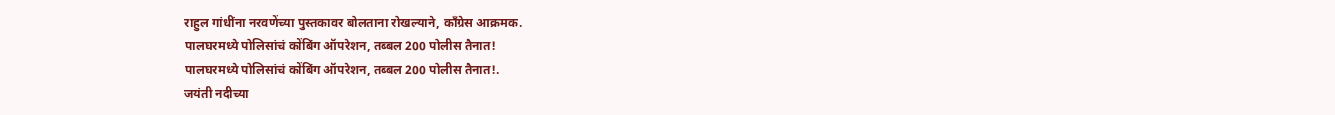राहुल गांधींना नरवणेंच्या पुस्तकावर बोलताना रोखल्याने, काँग्रेस आक्रमक.
पालघरमध्ये पोलिसांचं कोंबिंग ऑपरेशन, तब्बल 200 पोलीस तैनात!
पालघरमध्ये पोलिसांचं कोंबिंग ऑपरेशन, तब्बल 200 पोलीस तैनात!.
जयंती नदीच्या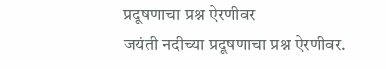प्रदूषणाचा प्रश्न ऐरणीवर
जयंती नदीच्या प्रदूषणाचा प्रश्न ऐरणीवर.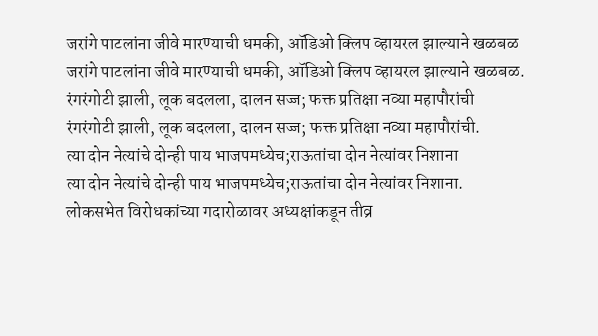जरांगे पाटलांना जीवे मारण्याची धमकी, ऑडिओ क्लिप व्हायरल झाल्याने खळबळ
जरांगे पाटलांना जीवे मारण्याची धमकी, ऑडिओ क्लिप व्हायरल झाल्याने खळबळ.
रंगरंगोटी झाली, लूक बदलला, दालन सज्ज; फक्त प्रतिक्षा नव्या महापौरांची
रंगरंगोटी झाली, लूक बदलला, दालन सज्ज; फक्त प्रतिक्षा नव्या महापौरांची.
त्या दोन नेत्यांचे दोन्ही पाय भाजपमध्येच;राऊतांचा दोन नेत्यांवर निशाना
त्या दोन नेत्यांचे दोन्ही पाय भाजपमध्येच;राऊतांचा दोन नेत्यांवर निशाना.
लोकसभेत विरोधकांच्या गदारोळावर अध्यक्षांकडून तीव्र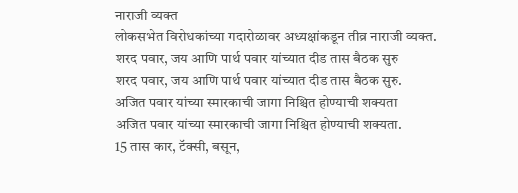नाराजी व्यक्त
लोकसभेत विरोधकांच्या गदारोळावर अध्यक्षांकडून तीव्र नाराजी व्यक्त.
शरद पवार, जय आणि पार्थ पवार यांच्यात दीड तास बैठक सुरु
शरद पवार, जय आणि पार्थ पवार यांच्यात दीड तास बैठक सुरु.
अजित पवार यांच्या स्मारकाची जागा निश्चित होण्याची शक्यता
अजित पवार यांच्या स्मारकाची जागा निश्चित होण्याची शक्यता.
15 तास कार, टॅक्सी, बसून,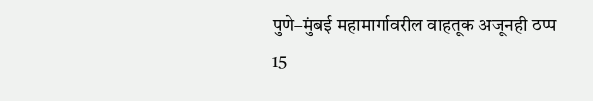पुणे–मुंबई महामार्गावरील वाहतूक अजूनही ठप्प
15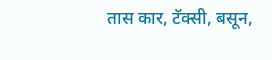तास कार, टॅक्सी, बसून,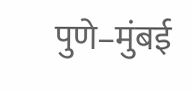पुणे–मुंबई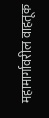महामार्गावरील वाहतूक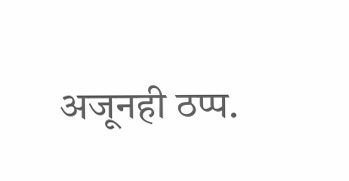अजूनही ठप्प.